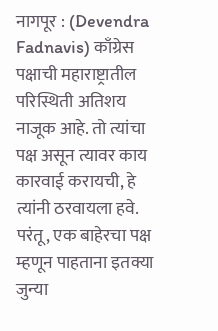नागपूर : (Devendra Fadnavis) काँग्रेस पक्षाची महाराष्ट्रातील परिस्थिती अतिशय नाजूक आहे. तो त्यांचा पक्ष असून त्यावर काय कारवाई करायची, हे त्यांनी ठरवायला हवे. परंतू, एक बाहेरचा पक्ष म्हणून पाहताना इतक्या जुन्या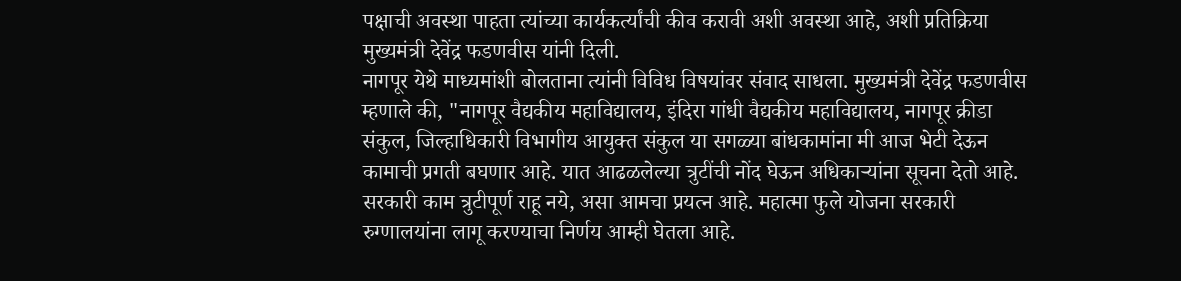पक्षाची अवस्था पाहता त्यांच्या कार्यकर्त्यांची कीव करावी अशी अवस्था आहे, अशी प्रतिक्रिया मुख्यमंत्री देवेंद्र फडणवीस यांनी दिली.
नागपूर येथे माध्यमांशी बोलताना त्यांनी विविध विषयांवर संवाद साधला. मुख्यमंत्री देवेंद्र फडणवीस म्हणाले की, "नागपूर वैद्यकीय महाविद्यालय, इंदिरा गांधी वैद्यकीय महाविद्यालय, नागपूर क्रीडा संकुल, जिल्हाधिकारी विभागीय आयुक्त संकुल या सगळ्या बांधकामांना मी आज भेटी देऊन कामाची प्रगती बघणार आहे. यात आढळलेल्या त्रुटींची नोंद घेऊन अधिकाऱ्यांना सूचना देतो आहे. सरकारी काम त्रुटीपूर्ण राहू नये, असा आमचा प्रयत्न आहे. महात्मा फुले योजना सरकारी रुग्णालयांना लागू करण्याचा निर्णय आम्ही घेतला आहे.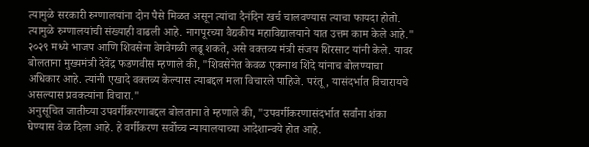त्यामुळे सरकारी रुग्णालयांना दोन पैसे मिळत असून त्यांचा दैनंदिन खर्च चालवण्यास त्याचा फायदा होतो. त्यामुळे रुग्णालयांची संख्याही वाढली आहे. नागपूरच्या वैद्यकीय महाविद्यालयाने यात उत्तम काम केले आहे."
२०२९ मध्ये भाजप आणि शिवसेना वेगवेगळी लढू शकते, असे वक्तव्य मंत्री संजय शिरसाट यांनी केले. यावर बोलताना मुख्यमंत्री देवेंद्र फडणवीस म्हणाले की, "शिवसेनेत केवळ एकनाथ शिंदे यांनाच बोलण्याचा अधिकार आहे. त्यांनी एखादे वक्तव्य केल्यास त्याबद्दल मला विचारले पाहिजे. परंतू, यासंदर्भात विचारायचे असल्यास प्रवक्त्यांना विचारा."
अनुसूचित जातीच्या उपवर्गीकरणाबद्दल बोलताना ते म्हणाले की, "उपवर्गीकरणासंदर्भात सर्वांना शंका घेण्यास वेळ दिला आहे. हे वर्गीकरण सर्वोच्च न्यायालयाच्या आदेशान्वये होत आहे.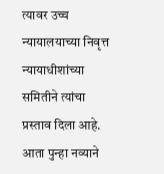त्यावर उच्च न्यायालयाच्या निवृत्त न्यायाधीशांच्या समितीने त्यांचा प्रस्ताव दिला आहे. आता पुन्हा नव्याने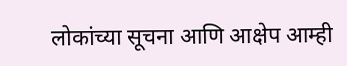लोकांच्या सूचना आणि आक्षेप आम्ही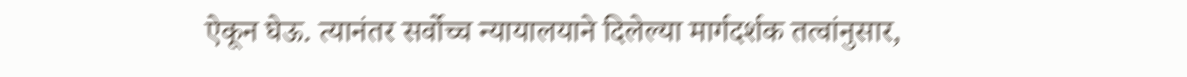ऐकून घेऊ. त्यानंतर सर्वोच्च न्यायालयाने दिलेल्या मार्गदर्शक तत्वांनुसार,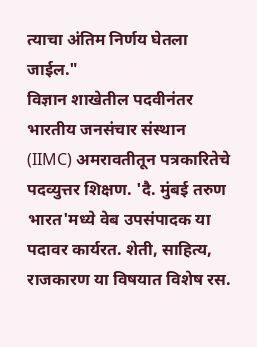त्याचा अंतिम निर्णय घेतला जाईल."
विज्ञान शाखेतील पदवीनंतर भारतीय जनसंचार संस्थान (IIMC) अमरावतीतून पत्रकारितेचे पदव्युत्तर शिक्षण. 'दै. मुंबई तरुण भारत'मध्ये वेब उपसंपादक या पदावर कार्यरत. शेती, साहित्य, राजकारण या विषयात विशेष रस.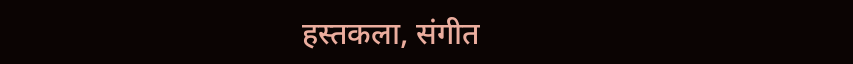हस्तकला, संगीत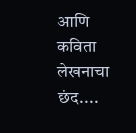आणि कविता लेखनाचा छंद....